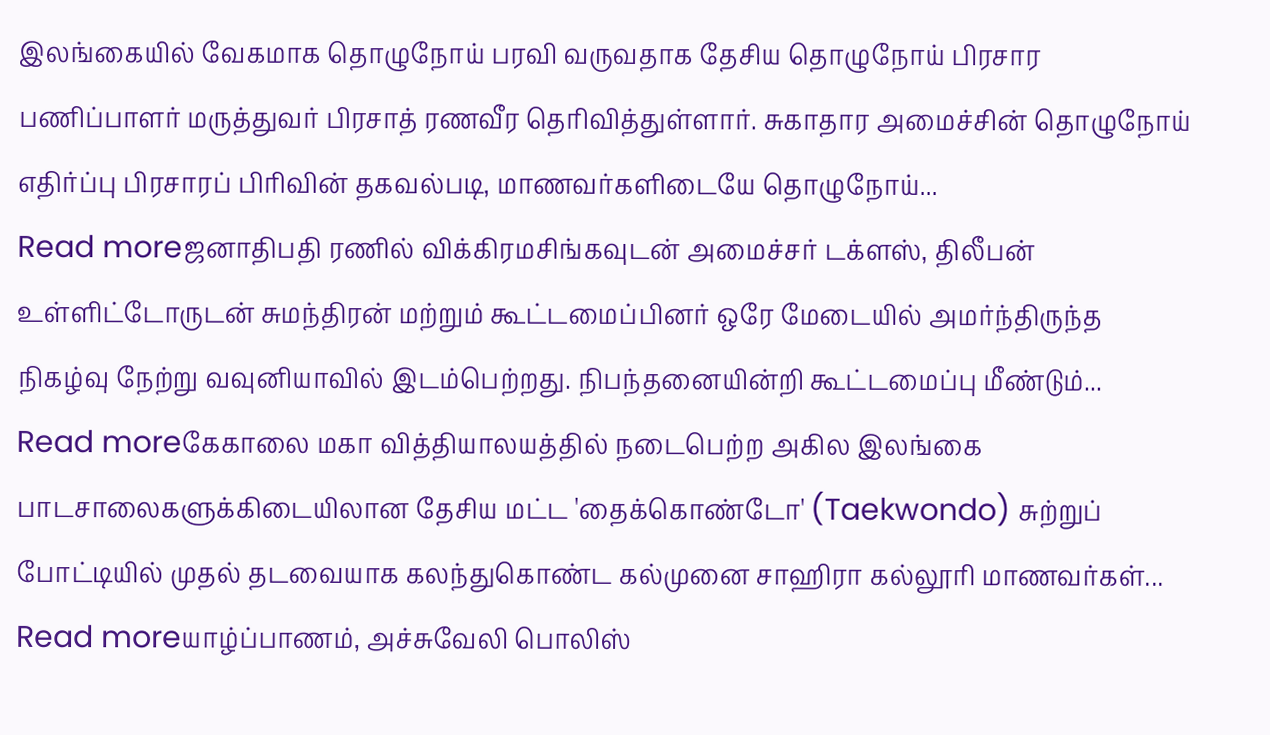இலங்கையில் வேகமாக தொழுநோய் பரவி வருவதாக தேசிய தொழுநோய் பிரசார பணிப்பாளர் மருத்துவர் பிரசாத் ரணவீர தெரிவித்துள்ளார். சுகாதார அமைச்சின் தொழுநோய் எதிர்ப்பு பிரசாரப் பிரிவின் தகவல்படி, மாணவர்களிடையே தொழுநோய்...
Read moreஜனாதிபதி ரணில் விக்கிரமசிங்கவுடன் அமைச்சர் டக்ளஸ், திலீபன் உள்ளிட்டோருடன் சுமந்திரன் மற்றும் கூட்டமைப்பினர் ஒரே மேடையில் அமர்ந்திருந்த நிகழ்வு நேற்று வவுனியாவில் இடம்பெற்றது. நிபந்தனையின்றி கூட்டமைப்பு மீண்டும்...
Read moreகேகாலை மகா வித்தியாலயத்தில் நடைபெற்ற அகில இலங்கை பாடசாலைகளுக்கிடையிலான தேசிய மட்ட 'தைக்கொண்டோ' (Taekwondo) சுற்றுப் போட்டியில் முதல் தடவையாக கலந்துகொண்ட கல்முனை சாஹிரா கல்லூரி மாணவர்கள்...
Read moreயாழ்ப்பாணம், அச்சுவேலி பொலிஸ்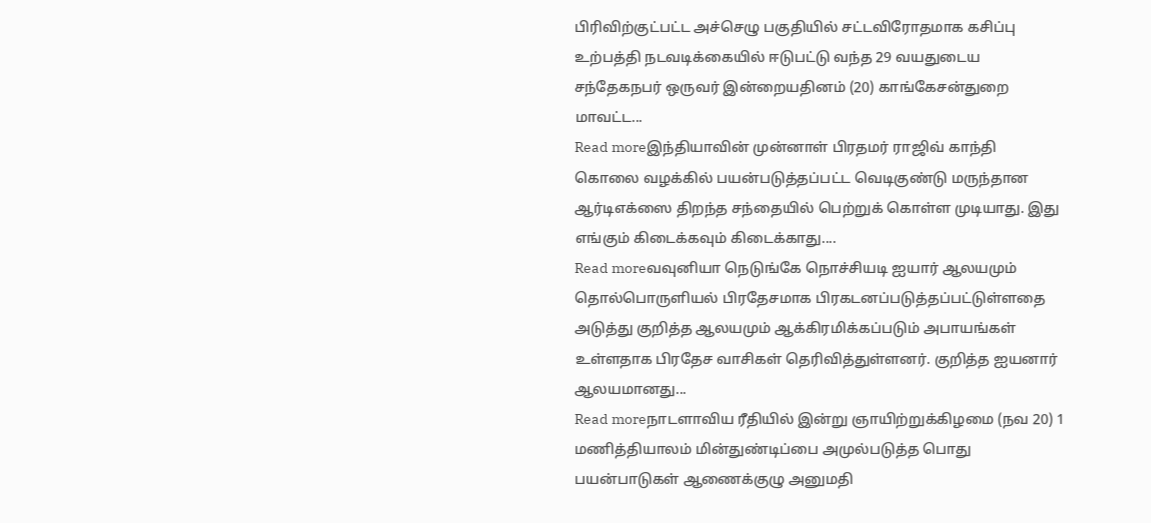பிரிவிற்குட்பட்ட அச்செழு பகுதியில் சட்டவிரோதமாக கசிப்பு உற்பத்தி நடவடிக்கையில் ஈடுபட்டு வந்த 29 வயதுடைய சந்தேகநபர் ஒருவர் இன்றையதினம் (20) காங்கேசன்துறை மாவட்ட...
Read moreஇந்தியாவின் முன்னாள் பிரதமர் ராஜிவ் காந்தி கொலை வழக்கில் பயன்படுத்தப்பட்ட வெடிகுண்டு மருந்தான ஆர்டிஎக்ஸை திறந்த சந்தையில் பெற்றுக் கொள்ள முடியாது. இது எங்கும் கிடைக்கவும் கிடைக்காது....
Read moreவவுனியா நெடுங்கே நொச்சியடி ஐயார் ஆலயமும் தொல்பொருளியல் பிரதேசமாக பிரகடனப்படுத்தப்பட்டுள்ளதை அடுத்து குறித்த ஆலயமும் ஆக்கிரமிக்கப்படும் அபாயங்கள் உள்ளதாக பிரதேச வாசிகள் தெரிவித்துள்ளனர். குறித்த ஐயனார் ஆலயமானது...
Read moreநாடளாவிய ரீதியில் இன்று ஞாயிற்றுக்கிழமை (நவ 20) 1 மணித்தியாலம் மின்துண்டிப்பை அமுல்படுத்த பொது பயன்பாடுகள் ஆணைக்குழு அனுமதி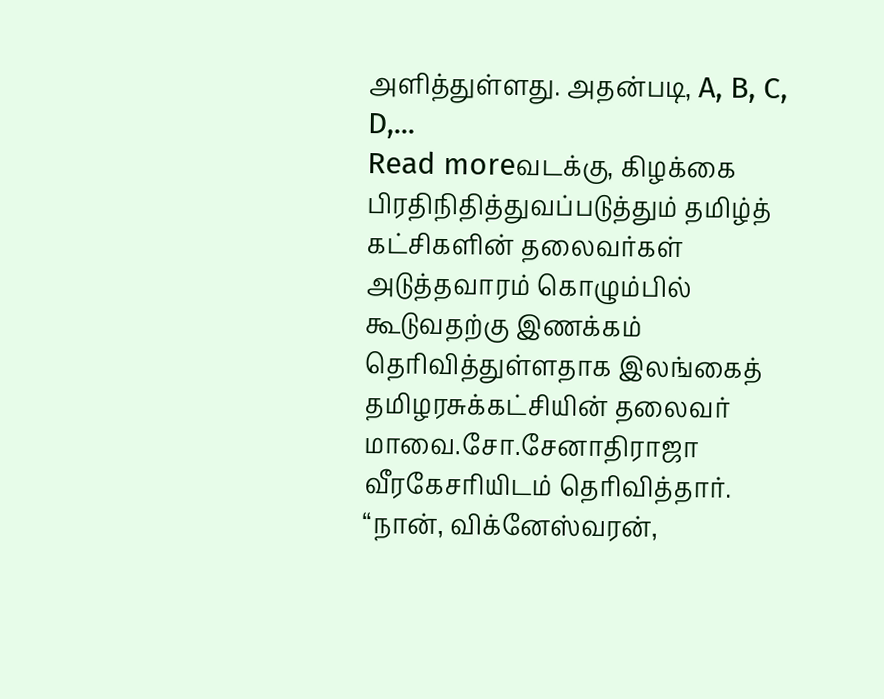அளித்துள்ளது. அதன்படி, A, B, C, D,...
Read moreவடக்கு, கிழக்கை பிரதிநிதித்துவப்படுத்தும் தமிழ்த் கட்சிகளின் தலைவர்கள் அடுத்தவாரம் கொழும்பில் கூடுவதற்கு இணக்கம் தெரிவித்துள்ளதாக இலங்கைத் தமிழரசுக்கட்சியின் தலைவர் மாவை.சோ.சேனாதிராஜா வீரகேசரியிடம் தெரிவித்தார். “நான், விக்னேஸ்வரன்,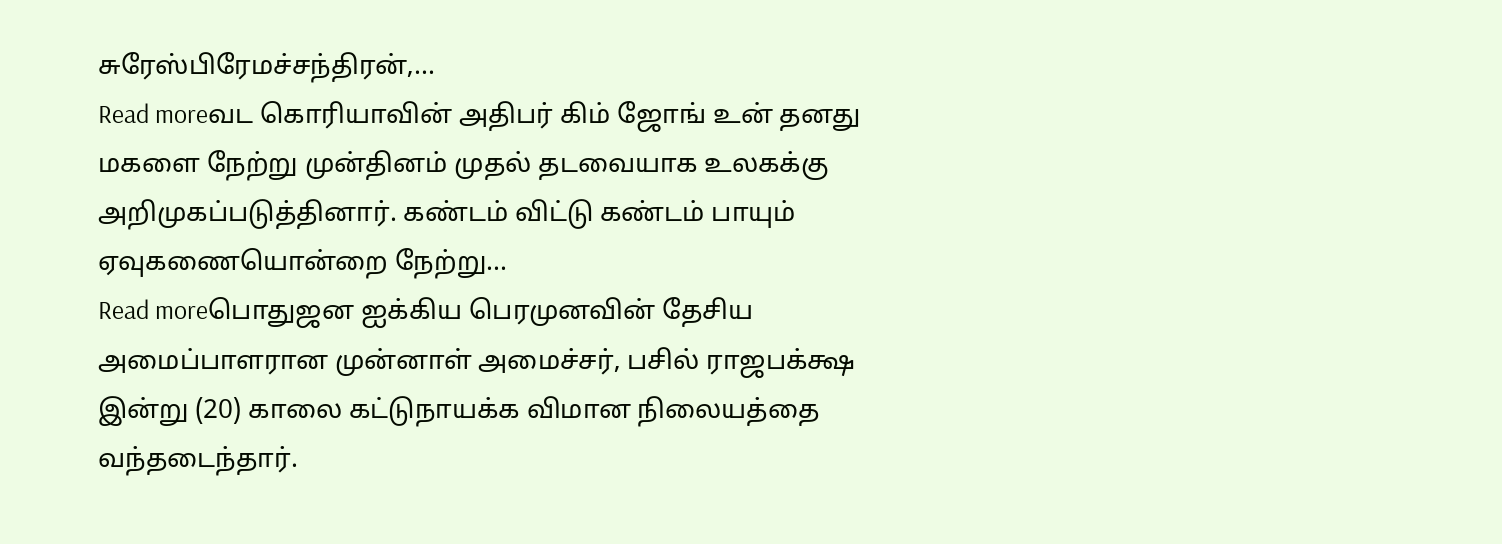சுரேஸ்பிரேமச்சந்திரன்,...
Read moreவட கொரியாவின் அதிபர் கிம் ஜோங் உன் தனது மகளை நேற்று முன்தினம் முதல் தடவையாக உலகக்கு அறிமுகப்படுத்தினார். கண்டம் விட்டு கண்டம் பாயும் ஏவுகணையொன்றை நேற்று...
Read moreபொதுஜன ஐக்கிய பெரமுனவின் தேசிய அமைப்பாளரான முன்னாள் அமைச்சர், பசில் ராஜபக்க்ஷ இன்று (20) காலை கட்டுநாயக்க விமான நிலையத்தை வந்தடைந்தார்.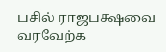பசில் ராஜபக்ஷவை வரவேற்க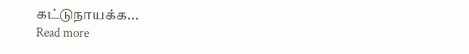கட்டுநாயக்க...
Read more